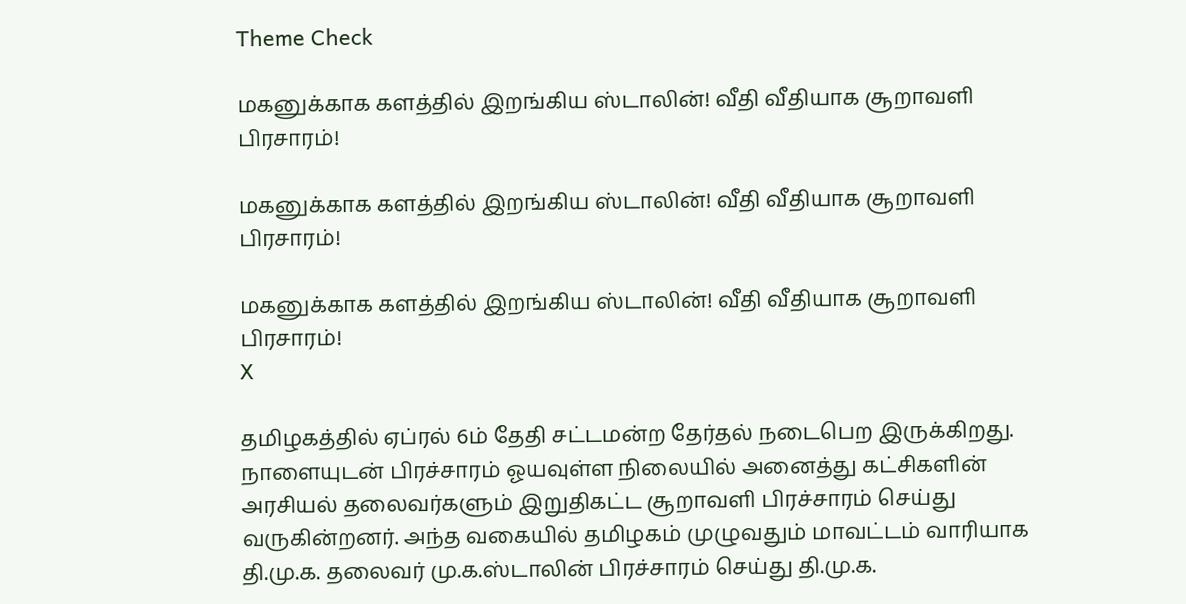Theme Check

மகனுக்காக களத்தில் இறங்கிய ஸ்டாலின்! வீதி வீதியாக சூறாவளி பிரசாரம்!

மகனுக்காக களத்தில் இறங்கிய ஸ்டாலின்! வீதி வீதியாக சூறாவளி பிரசாரம்!

மகனுக்காக களத்தில் இறங்கிய ஸ்டாலின்! வீதி வீதியாக சூறாவளி பிரசாரம்!
X

தமிழகத்தில் ஏப்ரல் 6ம் தேதி சட்டமன்ற தேர்தல் நடைபெற இருக்கிறது. நாளையுடன் பிரச்சாரம் ஓயவுள்ள நிலையில் அனைத்து கட்சிகளின் அரசியல் தலைவர்களும் இறுதிகட்ட சூறாவளி பிரச்சாரம் செய்து வருகின்றனர். அந்த வகையில் தமிழகம் முழுவதும் மாவட்டம் வாரியாக தி.மு.க. தலைவர் மு.க.ஸ்டாலின் பிரச்சாரம் செய்து தி.மு.க.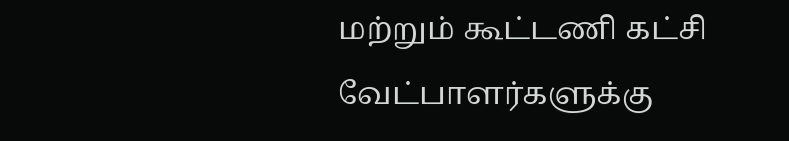மற்றும் கூட்டணி கட்சி வேட்பாளர்களுக்கு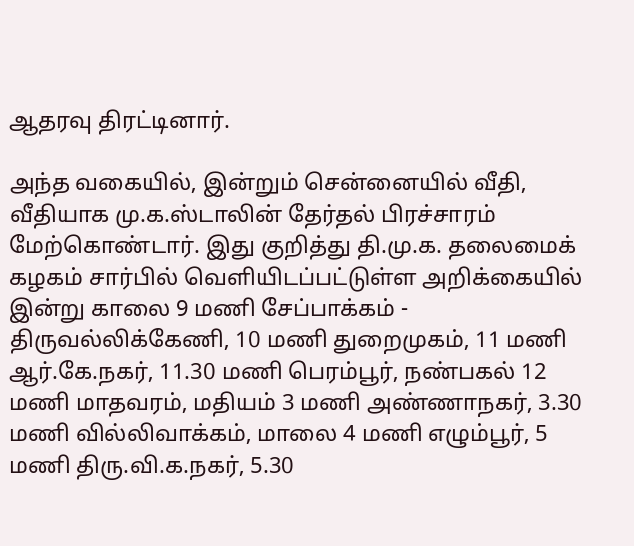ஆதரவு திரட்டினார்.

அந்த வகையில், இன்றும் சென்னையில் வீதி, வீதியாக மு.க.ஸ்டாலின் தேர்தல் பிரச்சாரம் மேற்கொண்டார். இது குறித்து தி.மு.க. தலைமைக் கழகம் சார்பில் வெளியிடப்பட்டுள்ள அறிக்கையில் இன்று காலை 9 மணி சேப்பாக்கம் - திருவல்லிக்கேணி, 10 மணி துறைமுகம், 11 மணி ஆர்.கே.நகர், 11.30 மணி பெரம்பூர், நண்பகல் 12 மணி மாதவரம், மதியம் 3 மணி அண்ணாநகர், 3.30 மணி வில்லிவாக்கம், மாலை 4 மணி எழும்பூர், 5 மணி திரு.வி.க.நகர், 5.30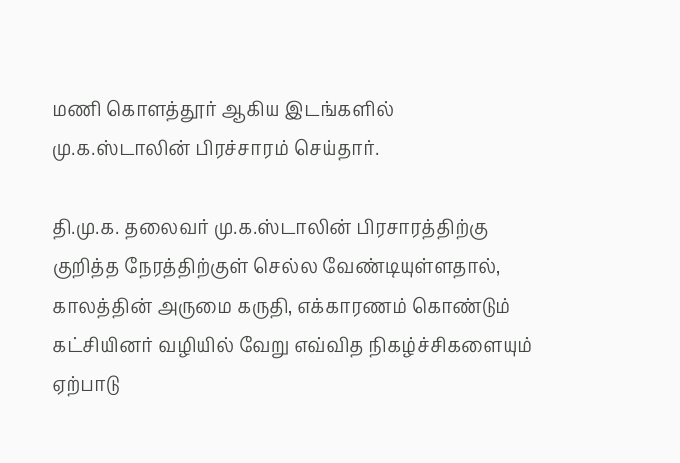மணி கொளத்தூர் ஆகிய இடங்களில் மு.க.ஸ்டாலின் பிரச்சாரம் செய்தார்.

தி.மு.க. தலைவர் மு.க.ஸ்டாலின் பிரசாரத்திற்கு குறித்த நேரத்திற்குள் செல்ல வேண்டியுள்ளதால், காலத்தின் அருமை கருதி, எக்காரணம் கொண்டும் கட்சியினர் வழியில் வேறு எவ்வித நிகழ்ச்சிகளையும் ஏற்பாடு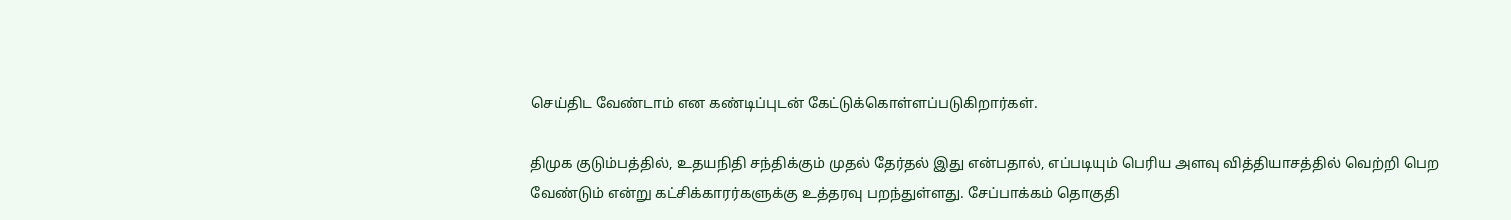செய்திட வேண்டாம் என கண்டிப்புடன் கேட்டுக்கொள்ளப்படுகிறார்கள்.

திமுக குடும்பத்தில், உதயநிதி சந்திக்கும் முதல் தேர்தல் இது என்பதால், எப்படியும் பெரிய அளவு வித்தியாசத்தில் வெற்றி பெற வேண்டும் என்று கட்சிக்காரர்களுக்கு உத்தரவு பறந்துள்ளது. சேப்பாக்கம் தொகுதி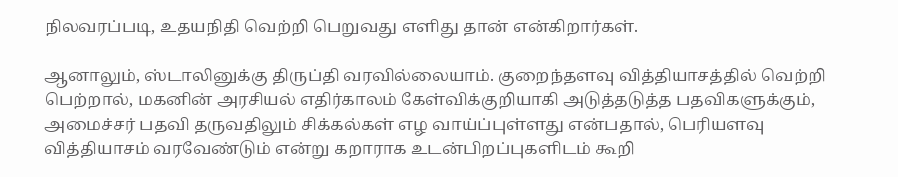நிலவரப்படி, உதயநிதி வெற்றி பெறுவது எளிது தான் என்கிறார்கள்.

ஆனாலும், ஸ்டாலினுக்கு திருப்தி வரவில்லையாம். குறைந்தளவு வித்தியாசத்தில் வெற்றி பெற்றால், மகனின் அரசியல் எதிர்காலம் கேள்விக்குறியாகி அடுத்தடுத்த பதவிகளுக்கும், அமைச்சர் பதவி தருவதிலும் சிக்கல்கள் எழ வாய்ப்புள்ளது என்பதால், பெரியளவு வித்தியாசம் வரவேண்டும் என்று கறாராக உடன்பிறப்புகளிடம் கூறி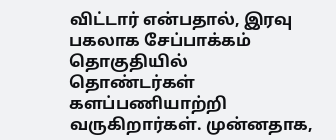விட்டார் என்பதால், இரவு பகலாக சேப்பாக்கம் தொகுதியில் தொண்டர்கள் களப்பணியாற்றி வருகிறார்கள். முன்னதாக,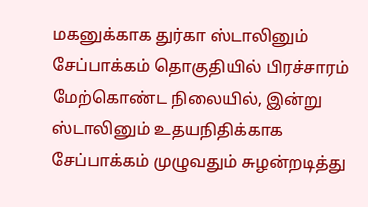மகனுக்காக துர்கா ஸ்டாலினும் சேப்பாக்கம் தொகுதியில் பிரச்சாரம் மேற்கொண்ட நிலையில், இன்று ஸ்டாலினும் உதயநிதிக்காக சேப்பாக்கம் முழுவதும் சுழன்றடித்து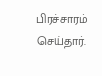பிரச்சாரம் செய்தார்.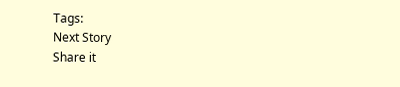Tags:
Next Story
Share it